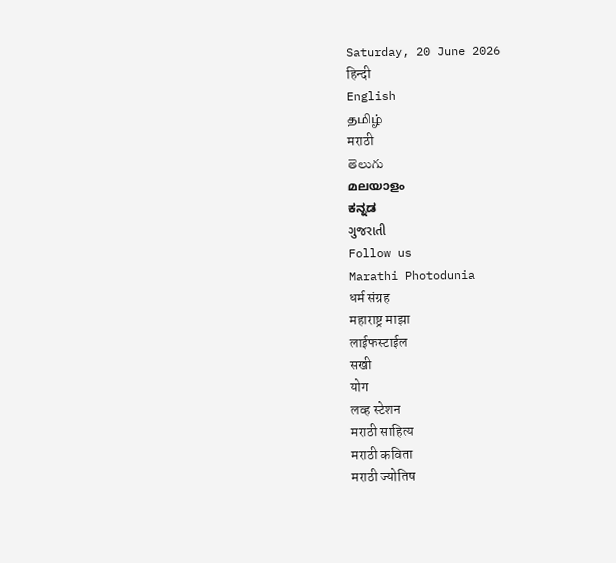Saturday, 20 June 2026
हिन्दी
English
தமிழ்
मराठी
తెలుగు
മലയാളം
ಕನ್ನಡ
ગુજરાતી
Follow us
Marathi Photodunia
धर्म संग्रह
महाराष्ट्र माझा
लाईफस्टाईल
सखी
योग
लव्ह स्टेशन
मराठी साहित्य
मराठी कविता
मराठी ज्योतिष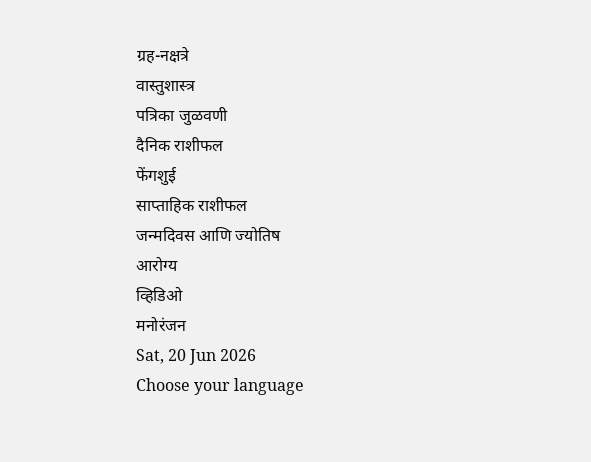ग्रह-नक्षत्रे
वास्तुशास्त्र
पत्रिका जुळवणी
दैनिक राशीफल
फेंगशुई
साप्ताहिक राशीफल
जन्मदिवस आणि ज्योतिष
आरोग्य
व्हिडिओ
मनोरंजन
Sat, 20 Jun 2026
Choose your language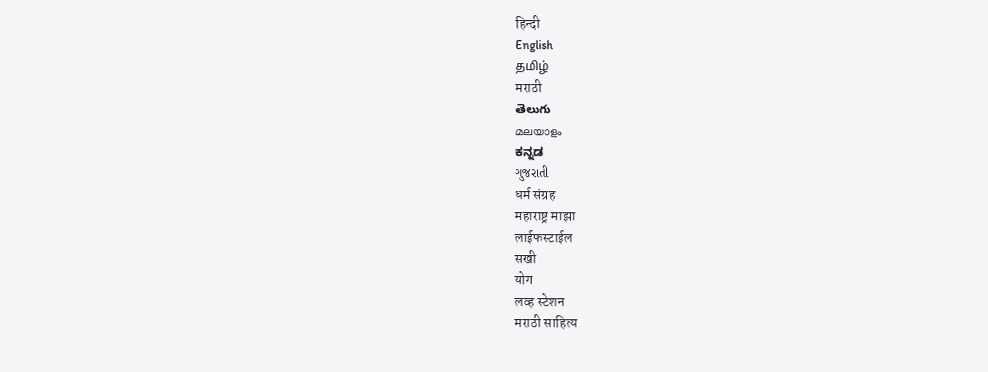हिन्दी
English
தமிழ்
मराठी
తెలుగు
മലയാളം
ಕನ್ನಡ
ગુજરાતી
धर्म संग्रह
महाराष्ट्र माझा
लाईफस्टाईल
सखी
योग
लव्ह स्टेशन
मराठी साहित्य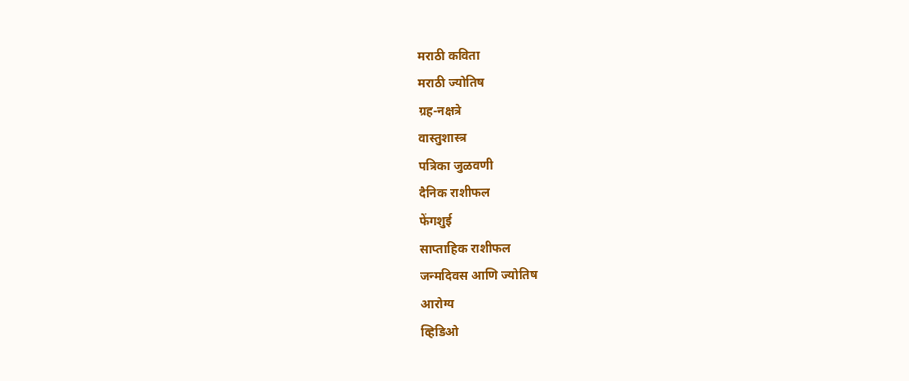मराठी कविता
मराठी ज्योतिष
ग्रह-नक्षत्रे
वास्तुशास्त्र
पत्रिका जुळवणी
दैनिक राशीफल
फेंगशुई
साप्ताहिक राशीफल
जन्मदिवस आणि ज्योतिष
आरोग्य
व्हिडिओ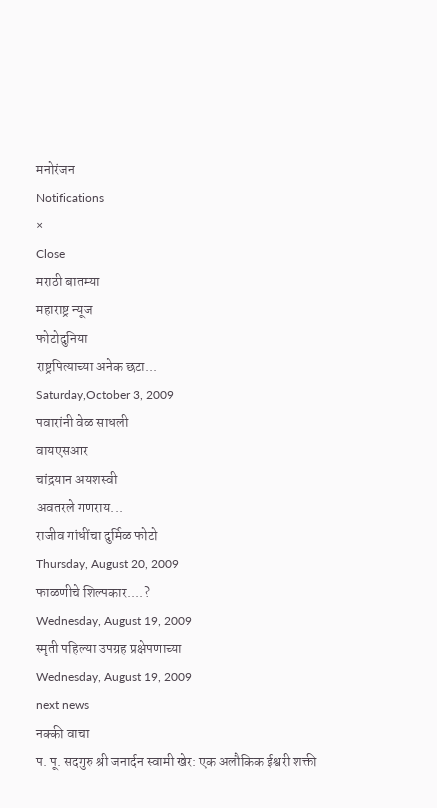मनोरंजन
Notifications
×
Close
मराठी बातम्या
महाराष्ट्र न्यूज
फोटोदुनिया
राष्ट्रपित्याच्या अनेक छटा...
Saturday,October 3, 2009
पवारांनी वेळ साधली
वायएसआर
चांद्रयान अयशस्वी
अवतरले गणराय...
राजीव गांधींचा दुर्मिळ फोटो
Thursday, August 20, 2009
फाळणीचे शिल्पकार....?
Wednesday, August 19, 2009
स्मृती पहिल्या उपग्रह प्रक्षेपणाच्या
Wednesday, August 19, 2009
next news
नक्की वाचा
प. पू. सदगुरु श्री जनार्दन स्वामी खेर: एक अलौकिक ईश्वरी शक्ती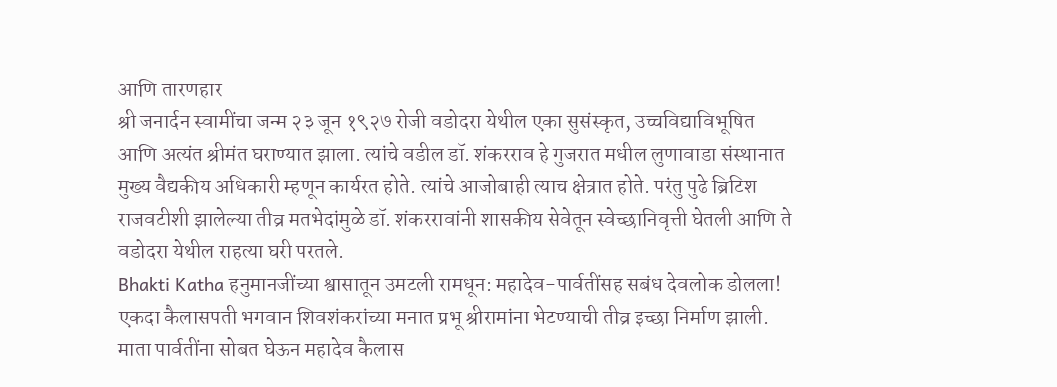आणि तारणहार
श्री जनार्दन स्वामींचा जन्म २३ जून १९२७ रोजी वडोदरा येथील एका सुसंस्कृत, उच्चविद्याविभूषित आणि अत्यंत श्रीमंत घराण्यात झाला. त्यांचे वडील डॉ. शंकरराव हे गुजरात मधील लुणावाडा संस्थानात मुख्य वैद्यकीय अधिकारी म्हणून कार्यरत होते. त्यांचे आजोबाही त्याच क्षेत्रात होते. परंतु पुढे ब्रिटिश राजवटीशी झालेल्या तीव्र मतभेदांमुळे डॉ. शंकररावांनी शासकीय सेवेतून स्वेच्छानिवृत्ती घेतली आणि ते वडोदरा येथील राहत्या घरी परतले.
Bhakti Katha हनुमानजींच्या श्वासातून उमटली रामधून: महादेव-पार्वतींसह सबंध देवलोक डोलला!
एकदा कैलासपती भगवान शिवशंकरांच्या मनात प्रभू श्रीरामांना भेटण्याची तीव्र इच्छा निर्माण झाली. माता पार्वतींना सोबत घेऊन महादेव कैलास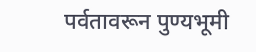पर्वतावरून पुण्यभूमी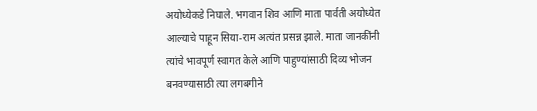अयोध्येकडे निघाले. भगवान शिव आणि माता पार्वती अयोध्येत आल्याचे पाहून सिया-राम अत्यंत प्रसन्न झाले. माता जानकींनी त्यांचे भावपूर्ण स्वागत केले आणि पाहुण्यांसाठी दिव्य भोजन बनवण्यासाठी त्या लगबगीने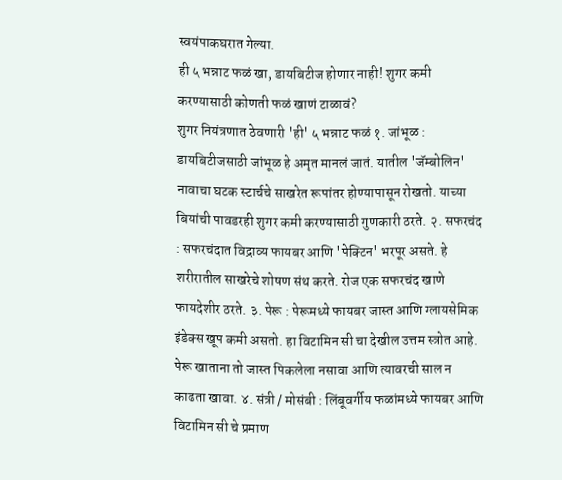स्वयंपाकघरात गेल्या.
ही ५ भन्नाट फळं खा, डायबिटीज होणार नाही! शुगर कमी करण्यासाठी कोणती फळं खाणं टाळावं?
शुगर नियंत्रणात ठेवणारी 'ही' ५ भन्नाट फळं १. जांभूळ : डायबिटीजसाठी जांभूळ हे अमृत मानलं जातं. यातील 'जॅम्बोलिन' नावाचा घटक स्टार्चचे साखरेत रूपांतर होण्यापासून रोखतो. याच्या बियांची पावडरही शुगर कमी करण्यासाठी गुणकारी ठरते. २. सफरचंद : सफरचंदात विद्राव्य फायबर आणि 'पेक्टिन' भरपूर असते. हे शरीरातील साखरेचे शोषण संथ करते. रोज एक सफरचंद खाणे फायदेशीर ठरते. ३. पेरू : पेरूमध्ये फायबर जास्त आणि ग्लायसेमिक इंडेक्स खूप कमी असतो. हा विटामिन सी चा देखील उत्तम स्त्रोत आहे. पेरू खाताना तो जास्त पिकलेला नसावा आणि त्यावरची साल न काढता खावा. ४. संत्री / मोसंबी : लिंबूवर्गीय फळांमध्ये फायबर आणि विटामिन सी चे प्रमाण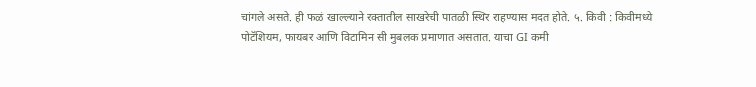चांगले असते. ही फळं खाल्ल्याने रक्तातील साखरेची पातळी स्थिर राहण्यास मदत होते. ५. किवी : किवीमध्ये पोटॅशियम, फायबर आणि विटामिन सी मुबलक प्रमाणात असतात. याचा GI कमी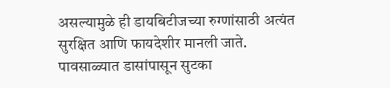असल्यामुळे ही डायबिटीजच्या रुग्णांसाठी अत्यंत सुरक्षित आणि फायदेशीर मानली जाते.
पावसाळ्यात डासांपासून सुटका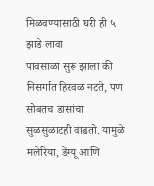मिळवण्यासाठी घरी ही ५ झाडे लावा
पावसाळा सुरू झाला की निसर्गात हिरवळ नटते, पण सोबतच डासांचा सुळसुळाटही वाढतो. यामुळे मलेरिया, डेंग्यू आणि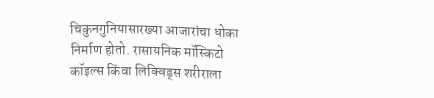चिकुनगुनियासारख्या आजारांचा धोका निर्माण होतो. रासायनिक मॉस्किटो कॉइल्स किंवा लिक्विड्स शरीराला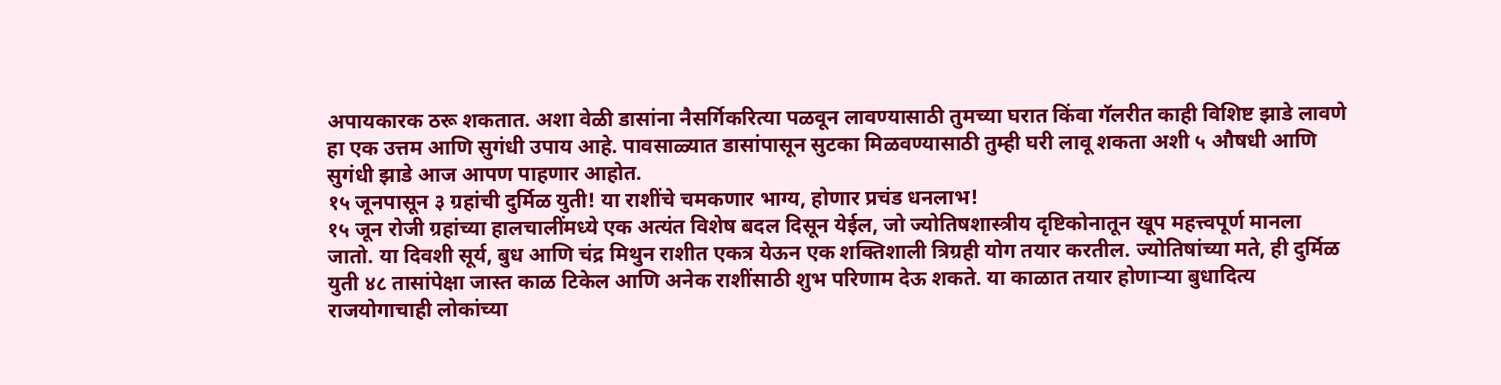अपायकारक ठरू शकतात. अशा वेळी डासांना नैसर्गिकरित्या पळवून लावण्यासाठी तुमच्या घरात किंवा गॅलरीत काही विशिष्ट झाडे लावणे हा एक उत्तम आणि सुगंधी उपाय आहे. पावसाळ्यात डासांपासून सुटका मिळवण्यासाठी तुम्ही घरी लावू शकता अशी ५ औषधी आणि सुगंधी झाडे आज आपण पाहणार आहोत.
१५ जूनपासून ३ ग्रहांची दुर्मिळ युती! या राशींचे चमकणार भाग्य, होणार प्रचंड धनलाभ!
१५ जून रोजी ग्रहांच्या हालचालींमध्ये एक अत्यंत विशेष बदल दिसून येईल, जो ज्योतिषशास्त्रीय दृष्टिकोनातून खूप महत्त्वपूर्ण मानला जातो. या दिवशी सूर्य, बुध आणि चंद्र मिथुन राशीत एकत्र येऊन एक शक्तिशाली त्रिग्रही योग तयार करतील. ज्योतिषांच्या मते, ही दुर्मिळ युती ४८ तासांपेक्षा जास्त काळ टिकेल आणि अनेक राशींसाठी शुभ परिणाम देऊ शकते. या काळात तयार होणाऱ्या बुधादित्य राजयोगाचाही लोकांच्या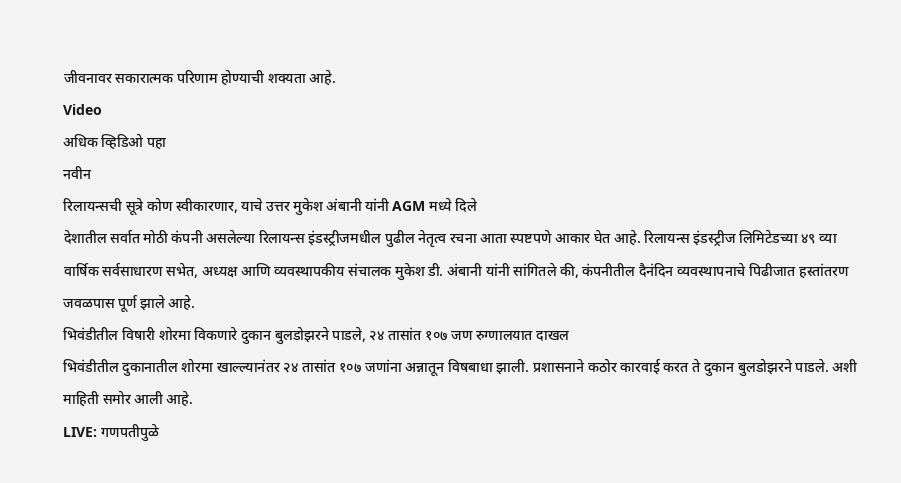जीवनावर सकारात्मक परिणाम होण्याची शक्यता आहे.
Video
अधिक व्हिडिओ पहा
नवीन
रिलायन्सची सूत्रे कोण स्वीकारणार, याचे उत्तर मुकेश अंबानी यांनी AGM मध्ये दिले
देशातील सर्वात मोठी कंपनी असलेल्या रिलायन्स इंडस्ट्रीजमधील पुढील नेतृत्व रचना आता स्पष्टपणे आकार घेत आहे. रिलायन्स इंडस्ट्रीज लिमिटेडच्या ४९ व्या वार्षिक सर्वसाधारण सभेत, अध्यक्ष आणि व्यवस्थापकीय संचालक मुकेश डी. अंबानी यांनी सांगितले की, कंपनीतील दैनंदिन व्यवस्थापनाचे पिढीजात हस्तांतरण जवळपास पूर्ण झाले आहे.
भिवंडीतील विषारी शोरमा विकणारे दुकान बुलडोझरने पाडले, २४ तासांत १०७ जण रुग्णालयात दाखल
भिवंडीतील दुकानातील शोरमा खाल्ल्यानंतर २४ तासांत १०७ जणांना अन्नातून विषबाधा झाली. प्रशासनाने कठोर कारवाई करत ते दुकान बुलडोझरने पाडले. अशी माहिती समोर आली आहे.
LIVE: गणपतीपुळे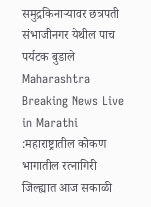समुद्रकिनाऱ्यावर छत्रपती संभाजीनगर येथील पाच पर्यटक बुडाले
Maharashtra Breaking News Live in Marathi :महाराष्ट्रातील कोकण भागातील रत्नागिरी जिल्ह्यात आज सकाळी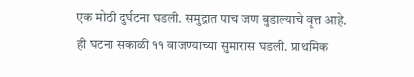एक मोठी दुर्घटना घडली. समुद्रात पाच जण बुडाल्याचे वृत्त आहे. ही घटना सकाळी ११ वाजण्याच्या सुमारास घडली. प्राथमिक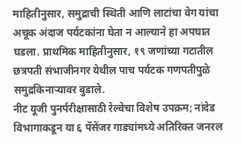माहितीनुसार, समुद्राची स्थिती आणि लाटांचा वेग यांचा अचूक अंदाज पर्यटकांना घेता न आल्याने हा अपघात घडला. प्राथमिक माहितीनुसार, १९ जणांच्या गटातील छत्रपती संभाजीनगर येथील पाच पर्यटक गणपतीपुळे समुद्रकिनाऱ्यावर बुडाले.
नीट यूजी पुनर्परीक्षासाठी रेल्वेचा विशेष उपक्रम; नांदेड विभागाकडून या ६ पॅसेंजर गाड्यांमध्ये अतिरिक्त जनरल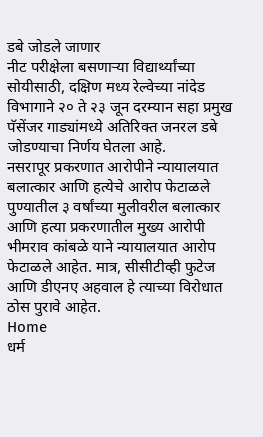डबे जोडले जाणार
नीट परीक्षेला बसणाऱ्या विद्यार्थ्यांच्या सोयीसाठी, दक्षिण मध्य रेल्वेच्या नांदेड विभागाने २० ते २३ जून दरम्यान सहा प्रमुख पॅसेंजर गाड्यांमध्ये अतिरिक्त जनरल डबे जोडण्याचा निर्णय घेतला आहे.
नसरापूर प्रकरणात आरोपीने न्यायालयात बलात्कार आणि हत्येचे आरोप फेटाळले
पुण्यातील ३ वर्षांच्या मुलीवरील बलात्कार आणि हत्या प्रकरणातील मुख्य आरोपी भीमराव कांबळे याने न्यायालयात आरोप फेटाळले आहेत. मात्र, सीसीटीव्ही फुटेज आणि डीएनए अहवाल हे त्याच्या विरोधात ठोस पुरावे आहेत.
Home
धर्म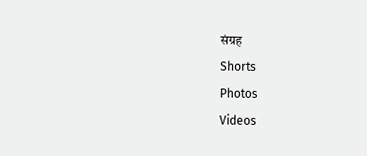संग्रह
Shorts
Photos
Videos